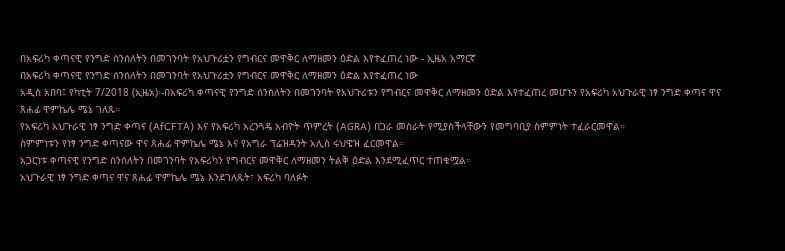በአፍሪካ ቀጣናዊ የንግድ ሰንሰለትን በመገንባት የአህጉሪቷን የግብርና መዋቅር ለማዘመን ዕድል እየተፈጠረ ነው - ኢዜአ አማርኛ
በአፍሪካ ቀጣናዊ የንግድ ሰንሰለትን በመገንባት የአህጉሪቷን የግብርና መዋቅር ለማዘመን ዕድል እየተፈጠረ ነው
አዲስ አበባ፤ የካቲት 7/2018 (ኢዜአ)፡-በአፍሪካ ቀጣናዊ የንግድ ሰንሰለትን በመገንባት የአህጉሪቱን የግብርና መዋቅር ለማዘመን ዕድል እየተፈጠረ መሆኑን የአፍሪካ አህጉራዊ ነፃ ንግድ ቀጣና ዋና ጸሐፊ ዋምኬሌ ሜኔ ገለጹ።
የአፍሪካ አህጉራዊ ነፃ ንግድ ቀጣና (AfCFTA) እና የአፍሪካ አረንጓዴ አብዮት ጥምረት (AGRA) በጋራ መስራት የሚያስችላቸውን የመግባቢያ ስምምነት ተፈራርመዋል።
ስምምነቱን የነፃ ንግድ ቀጣናው ዋና ጸሐፊ ዋምኬሌ ሜኔ እና የአግራ ፕሬዝዳንት አሊስ ሩህዌዝ ፈርመዋል።
አጋርነቱ ቀጣናዊ የንግድ ሰንሰለትን በመገንባት የአፍሪካን የግብርና መዋቅር ለማዘመን ትልቅ ዕድል እንደሚፈጥር ተጠቁሟል።
አህጉራዊ ነፃ ንግድ ቀጣና ዋና ጸሐፊ ዋምኬሌ ሜኔ እንደገለጹት፣ አፍሪካ ባለፉት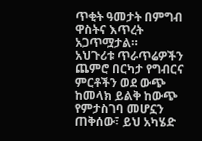ጥቂት ዓመታት በምግብ ዋስትና እጥረት አጋጥሟታል።
አህጉሪቱ ጥራጥሬዎችን ጨምሮ በርካታ የግብርና ምርቶችን ወደ ውጭ ከመላክ ይልቅ ከውጭ የምታስገባ መሆኗን ጠቅሰው፣ ይህ አካሄድ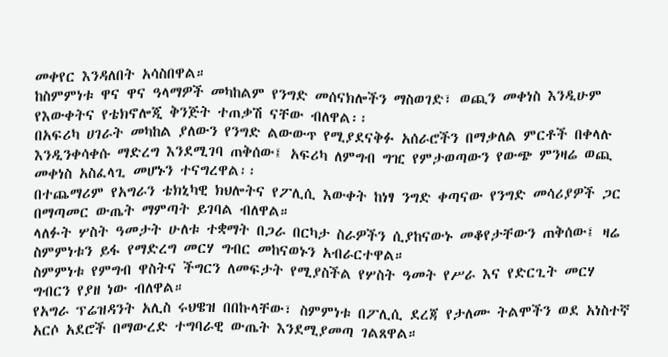መቀየር እንዳለበት አሳስበዋል።
ከስምምነቱ ዋና ዋና ዓላማዎች መካከልም የንግድ መሰናክሎችን ማስወገድ፣ ወጪን መቀነስ እንዲሁም የእውቀትና የቴክኖሎጂ ቅንጅት ተጠቃሽ ናቸው ብለዋል፡፡
በአፍሪካ ሀገራት መካከል ያለውን የንግድ ልውውጥ የሚያደናቅፉ አሰራሮችን በማቃለል ምርቶች በቀላሉ እንዲንቀሳቀሱ ማድረግ እንደሚገባ ጠቅሰው፤ አፍሪካ ለምግብ ግዢ የምታወጣውን የውጭ ምንዛሬ ወጪ መቀነስ አስፈላጊ መሆኑን ተናግረዋል፡፡
በተጨማሪም የአግራን ቴክኒካዊ ክህሎትና የፖሊሲ እውቀት ከነፃ ንግድ ቀጣናው የንግድ መሳሪያዎች ጋር በማጣመር ውጤት ማምጣት ይገባል ብለዋል።
ላለፉት ሦስት ዓመታት ሁለቱ ተቋማት በጋራ በርካታ ስራዎችን ሲያከናውኑ መቆየታቸውን ጠቅሰው፤ ዛሬ ስምምነቱን ይፋ የማድረግ መርሃ ግብር መከናወኑን አብራርተዋል።
ስምምነቱ የምግብ ዋስትና ችግርን ለመፍታት የሚያስችል የሦስት ዓመት የሥራ እና የድርጊት መርሃ ግብርን የያዘ ነው ብለዋል።
የአግራ ፕሬዝዳንት አሊስ ሩህዌዝ በበኩላቸው፣ ስምምነቱ በፖሊሲ ደረጃ የታለሙ ትልሞችን ወደ አነስተኛ አርሶ አደሮች በማውረድ ተግባራዊ ውጤት እንደሚያመጣ ገልጸዋል።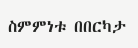ስምምነቱ በበርካታ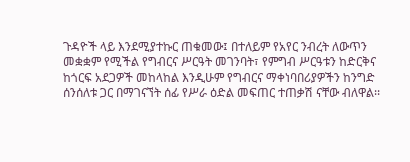ጉዳዮች ላይ እንደሚያተኩር ጠቁመው፤ በተለይም የአየር ንብረት ለውጥን መቋቋም የሚችል የግብርና ሥርዓት መገንባት፣ የምግብ ሥርዓቱን ከድርቅና ከጎርፍ አደጋዎች መከላከል እንዲሁም የግብርና ማቀነባበሪያዎችን ከንግድ ሰንሰለቱ ጋር በማገናኘት ሰፊ የሥራ ዕድል መፍጠር ተጠቃሽ ናቸው ብለዋል፡፡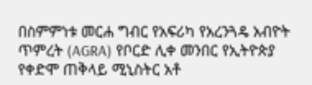በስምምነቱ መርሐ ግብር የአፍሪካ የአረንጓዴ አብዮት ጥምረት (AGRA) የቦርድ ሊቀ መንበር የኢትዮጵያ የቀድሞ ጠቅላይ ሚኒስትር አቶ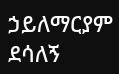ኃይለማርያም ደሳለኝ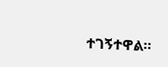ተገኝተዋል።